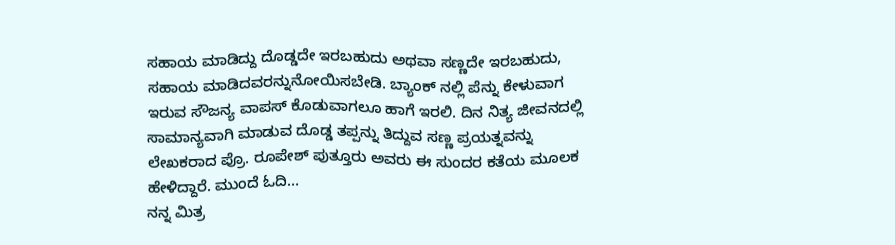ಸಹಾಯ ಮಾಡಿದ್ದು ದೊಡ್ಡದೇ ಇರಬಹುದು ಅಥವಾ ಸಣ್ಣದೇ ಇರಬಹುದು, ಸಹಾಯ ಮಾಡಿದವರನ್ನುನೋಯಿಸಬೇಡಿ. ಬ್ಯಾಂಕ್ ನಲ್ಲಿ ಪೆನ್ನು ಕೇಳುವಾಗ ಇರುವ ಸೌಜನ್ಯ ವಾಪಸ್ ಕೊಡುವಾಗಲೂ ಹಾಗೆ ಇರಲಿ. ದಿನ ನಿತ್ಯ ಜೀವನದಲ್ಲಿ ಸಾಮಾನ್ಯವಾಗಿ ಮಾಡುವ ದೊಡ್ಡ ತಪ್ಪನ್ನು ತಿದ್ದುವ ಸಣ್ಣ ಪ್ರಯತ್ನವನ್ನು ಲೇಖಕರಾದ ಪ್ರೊ. ರೂಪೇಶ್ ಪುತ್ತೂರು ಅವರು ಈ ಸುಂದರ ಕತೆಯ ಮೂಲಕ ಹೇಳಿದ್ದಾರೆ. ಮುಂದೆ ಓದಿ…
ನನ್ನ ಮಿತ್ರ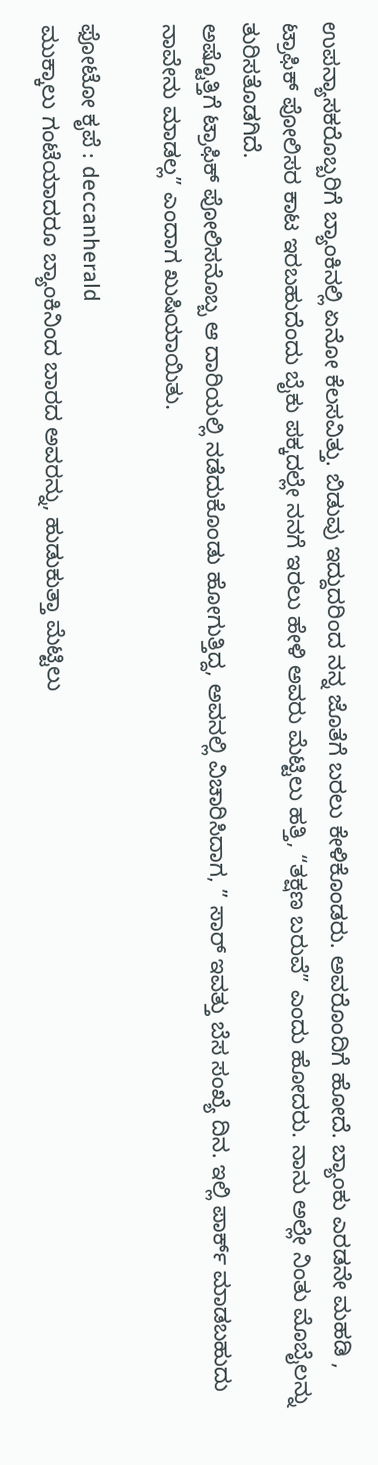ಉಪನ್ಯಾಸಕರೊಬ್ಬರಿಗೆ ಬ್ಯಾಂಕಿನಲ್ಲಿ ಏನೋ ಕೆಲಸವಿತ್ತು. ಬಿಡುವು ಇದ್ದುದರಿಂದ ನನ್ನ ಜೊತೆಗೆ ಬರಲು ಕೇಳಿಕೊಂಡರು. ಅವರೊಂದಿಗೆ ಹೋದೆ. ಬ್ಯಾಂಕು ಎರಡನೇ ಮಹಡಿ , ಟ್ರಾಫಿಕ್ ಪೋಲಿಸರ ಕಾಟ ಇರಬಹುದೆಂದು ಬೈಕು ಪಕ್ಕದಲ್ಲೇ ನನಗೆ ಇರಲು ಹೇಳಿ ಅವರು ಮೆಟ್ಟಿಲು ಹತ್ತಿ, “ತಕ್ಷಣ ಬರುವೆ” ಎಂದು ಹೋದರು. ನಾನು ಅಲ್ಲೇ ನಿಂತು ಮೊಬೈಲನ್ನು ತುರಿಸತೊಡಗಿದೆ.
ಅಷ್ಟೊತ್ತಿಗೆ ಟ್ರಾಫಿಕ್ ಪೋಲಿಸನೊಬ್ಬ ಆ ದಾರಿಯಲ್ಲಿ ನಡೆದುಕೊಂಡು ಹೋಗುತ್ತಿದ್ದ, ಅವನಲ್ಲಿ ವಿಚಾರಿಸಿದಾಗ, ” ಸಾರ್ ಇವತ್ತು ಬೆಸ ಸಂಖ್ಯೆ ದಿನ. ಇಲ್ಲಿ ಪಾರ್ಕ್ ಮಾಡಬಹುದು ನಾವೇನು ಮಾಡಲ್ಲ” ಎಂದಾಗ ಖುಷಿಯಾಯಿತು.

ಫೋಟೋ ಕೃಪೆ : deccanherald
ಮುಕ್ಕಾಲು ಗಂಟೆಯಾದರೂ ಬ್ಯಾಂಕಿನಿಂದ ಬಾರದ ಅವರನ್ನು, ಹುಡುಕುತ್ತಾ ಮೆಟ್ಟಿಲು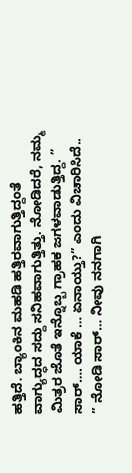ಹತ್ತಿದೆ. ಬ್ಯಾಂಕಿನ ಮಹಡಿ ಹತ್ತಿರವಾಗುತ್ತಿದ್ದಂತೆ ವಾಗ್ಯುದ್ಧದ ಸದ್ದು ಸನಿಹವಾಗುತ್ತಿತ್ತು. ನೋಡಿದರೆ, ನಮ್ಮ ಮಿತ್ರರ ಜೊತೆ ಇನ್ನೊಬ್ಬ ಗ್ರಾಹಕ ಜಗಳವಾಡುತ್ತಿದ್ದ. ” ಸಾರ್…. ಯಾಕೆ … ಏನಾಯ್ತು?” ಎಂದು ವಿಚಾರಿಸಿದೆ..
” ನೋಡಿ ಸಾರ್… ನೀವು ನನಗಾಗಿ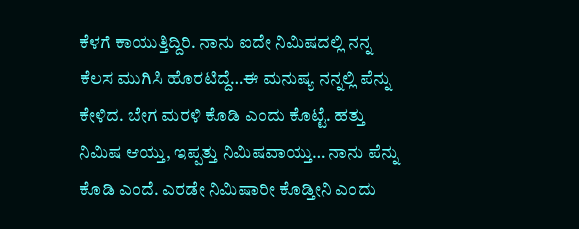ಕೆಳಗೆ ಕಾಯುತ್ತಿದ್ದಿರಿ. ನಾನು ಐದೇ ನಿಮಿಷದಲ್ಲಿ ನನ್ನ ಕೆಲಸ ಮುಗಿಸಿ ಹೊರಟಿದ್ದೆ…ಈ ಮನುಷ್ಯ ನನ್ನಲ್ಲಿ ಪೆನ್ನು ಕೇಳಿದ. ಬೇಗ ಮರಳಿ ಕೊಡಿ ಎಂದು ಕೊಟ್ಟೆ. ಹತ್ತು ನಿಮಿಷ ಆಯ್ತು, ಇಪ್ಪತ್ತು ನಿಮಿಷವಾಯ್ತು… ನಾನು ಪೆನ್ನು ಕೊಡಿ ಎಂದೆ. ಎರಡೇ ನಿಮಿಷಾರೀ ಕೊಡ್ತೀನಿ ಎಂದು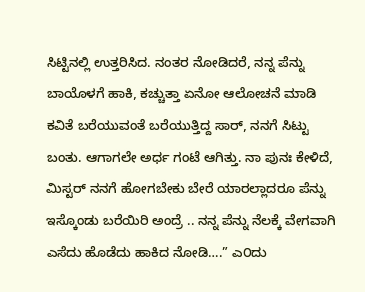ಸಿಟ್ಟಿನಲ್ಲಿ ಉತ್ತರಿಸಿದ. ನಂತರ ನೋಡಿದರೆ, ನನ್ನ ಪೆನ್ನು ಬಾಯೊಳಗೆ ಹಾಕಿ, ಕಚ್ಚುತ್ತಾ ಏನೋ ಆಲೋಚನೆ ಮಾಡಿ ಕವಿತೆ ಬರೆಯುವಂತೆ ಬರೆಯುತ್ತಿದ್ದ ಸಾರ್, ನನಗೆ ಸಿಟ್ಟು ಬಂತು. ಆಗಾಗಲೇ ಅರ್ಧ ಗಂಟೆ ಆಗಿತ್ತು. ನಾ ಪುನಃ ಕೇಳಿದೆ, ಮಿಸ್ಟರ್ ನನಗೆ ಹೋಗಬೇಕು ಬೇರೆ ಯಾರಲ್ಲಾದರೂ ಪೆನ್ನು ಇಸ್ಕೊಂಡು ಬರೆಯಿರಿ ಅಂದ್ರೆ .. ನನ್ನ ಪೆನ್ನು ನೆಲಕ್ಕೆ ವೇಗವಾಗಿ ಎಸೆದು ಹೊಡೆದು ಹಾಕಿದ ನೋಡಿ….” ಎ೦ದು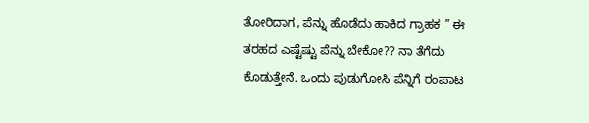ತೋರಿದಾಗ, ಪೆನ್ನು ಹೊಡೆದು ಹಾಕಿದ ಗ್ರಾಹಕ ” ಈ ತರಹದ ಎಷ್ಟೆಷ್ಟು ಪೆನ್ನು ಬೇಕೋ?? ನಾ ತೆಗೆದು ಕೊಡುತ್ತೇನೆ. ಒಂದು ಪುಡುಗೋಸಿ ಪೆನ್ನಿಗೆ ರಂಪಾಟ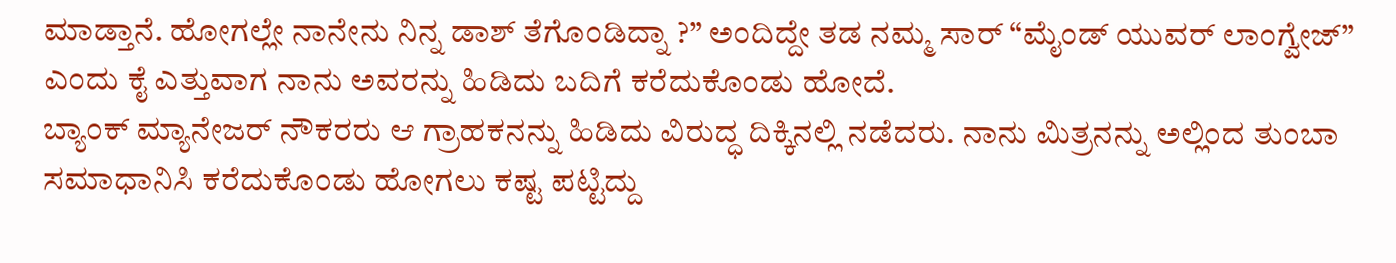ಮಾಡ್ತಾನೆ. ಹೋಗಲ್ಲೇ ನಾನೇನು ನಿನ್ನ ಡಾಶ್ ತೆಗೊಂಡಿದ್ನಾ ?” ಅಂದಿದ್ದೇ ತಡ ನಮ್ಮ ಸಾರ್ “ಮೈಂಡ್ ಯುವರ್ ಲಾಂಗ್ವೇಜ್” ಎಂದು ಕೈ ಎತ್ತುವಾಗ ನಾನು ಅವರನ್ನು ಹಿಡಿದು ಬದಿಗೆ ಕರೆದುಕೊಂಡು ಹೋದೆ.
ಬ್ಯಾಂಕ್ ಮ್ಯಾನೇಜರ್ ನೌಕರರು ಆ ಗ್ರಾಹಕನನ್ನು ಹಿಡಿದು ವಿರುದ್ಧ ದಿಕ್ಕಿನಲ್ಲಿ ನಡೆದರು. ನಾನು ಮಿತ್ರನನ್ನು ಅಲ್ಲಿಂದ ತುಂಬಾ ಸಮಾಧಾನಿಸಿ ಕರೆದುಕೊಂಡು ಹೋಗಲು ಕಷ್ಟ ಪಟ್ಟಿದ್ದು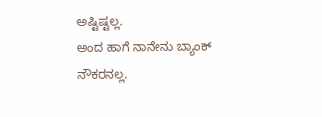ಅಷ್ಟಿಷ್ಟಲ್ಲ.
ಅಂದ ಹಾಗೆ ನಾನೇನು ಬ್ಯಾಂಕ್ ನೌಕರನಲ್ಲ.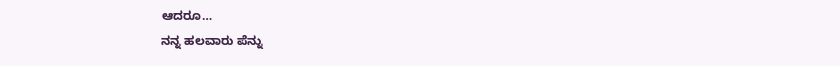ಆದರೂ…
ನನ್ನ ಹಲವಾರು ಪೆನ್ನು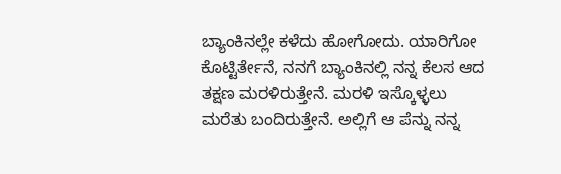ಬ್ಯಾಂಕಿನಲ್ಲೇ ಕಳೆದು ಹೋಗೋದು. ಯಾರಿಗೋ ಕೊಟ್ಟಿರ್ತೇನೆ, ನನಗೆ ಬ್ಯಾಂಕಿನಲ್ಲಿ ನನ್ನ ಕೆಲಸ ಆದ ತಕ್ಷಣ ಮರಳಿರುತ್ತೇನೆ. ಮರಳಿ ಇಸ್ಕೊಳ್ಳಲು ಮರೆತು ಬಂದಿರುತ್ತೇನೆ. ಅಲ್ಲಿಗೆ ಆ ಪೆನ್ನು ನನ್ನ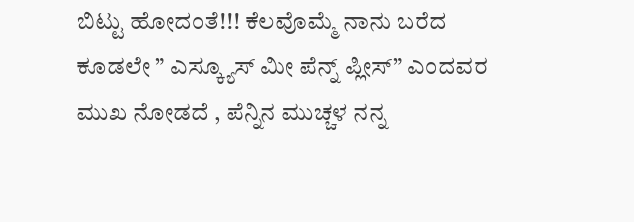ಬಿಟ್ಟು ಹೋದಂತೆ!!! ಕೆಲವೊಮ್ಮೆ ನಾನು ಬರೆದ ಕೂಡಲೇ ” ಎಸ್ಕ್ಯೂಸ್ ಮೀ ಪೆನ್ನ್ ಪ್ಲೀಸ್” ಎಂದವರ ಮುಖ ನೋಡದೆ , ಪೆನ್ನಿನ ಮುಚ್ಚಳ ನನ್ನ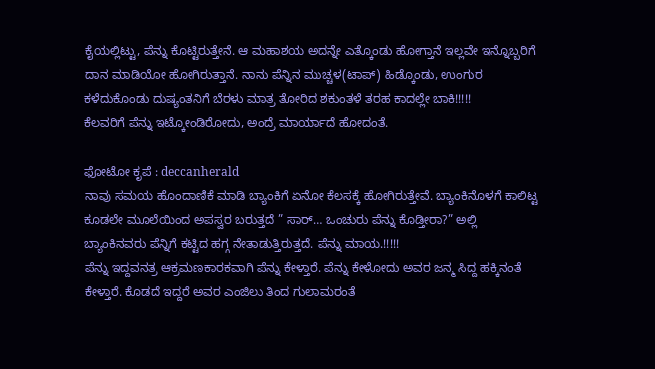ಕೈಯಲ್ಲಿಟ್ಟು, ಪೆನ್ನು ಕೊಟ್ಟಿರುತ್ತೇನೆ. ಆ ಮಹಾಶಯ ಅದನ್ನೇ ಎತ್ಕೊಂಡು ಹೋಗ್ತಾನೆ ಇಲ್ಲವೇ ಇನ್ನೊಬ್ಬರಿಗೆ ದಾನ ಮಾಡಿಯೋ ಹೋಗಿರುತ್ತಾನೆ. ನಾನು ಪೆನ್ನಿನ ಮುಚ್ಚಳ(ಟಾಪ್) ಹಿಡ್ಕೊಂಡು, ಉಂಗುರ ಕಳೆದುಕೊಂಡು ದುಷ್ಯಂತನಿಗೆ ಬೆರಳು ಮಾತ್ರ ತೋರಿದ ಶಕುಂತಳೆ ತರಹ ಕಾದಲ್ಲೇ ಬಾಕಿ!!!!!
ಕೆಲವರಿಗೆ ಪೆನ್ನು ಇಟ್ಕೋಂಡಿರೋದು, ಅಂದ್ರೆ ಮಾರ್ಯಾದೆ ಹೋದಂತೆ.

ಫೋಟೋ ಕೃಪೆ : deccanherald
ನಾವು ಸಮಯ ಹೊಂದಾಣಿಕೆ ಮಾಡಿ ಬ್ಯಾಂಕಿಗೆ ಏನೋ ಕೆಲಸಕ್ಕೆ ಹೋಗಿರುತ್ತೇವೆ. ಬ್ಯಾಂಕಿನೊಳಗೆ ಕಾಲಿಟ್ಟ ಕೂಡಲೇ ಮೂಲೆಯಿಂದ ಅಪಸ್ವರ ಬರುತ್ತದೆ ” ಸಾರ್… ಒಂಚುರು ಪೆನ್ನು ಕೊಡ್ತೀರಾ?” ಅಲ್ಲಿ ಬ್ಯಾಂಕಿನವರು ಪೆನ್ನಿಗೆ ಕಟ್ಟಿದ ಹಗ್ಗ ನೇತಾಡುತ್ತಿರುತ್ತದೆ. ಪೆನ್ನು ಮಾಯ.!!!!!
ಪೆನ್ನು ಇದ್ದವನತ್ರ ಆಕ್ರಮಣಕಾರಕವಾಗಿ ಪೆನ್ನು ಕೇಳ್ತಾರೆ. ಪೆನ್ನು ಕೇಳೋದು ಅವರ ಜನ್ಮ ಸಿದ್ದ ಹಕ್ಕಿನಂತೆ ಕೇಳ್ತಾರೆ. ಕೊಡದೆ ಇದ್ದರೆ ಅವರ ಎಂಜಿಲು ತಿಂದ ಗುಲಾಮರಂತೆ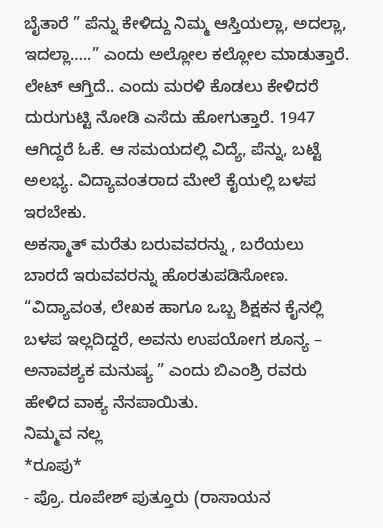ಬೈತಾರೆ ” ಪೆನ್ನು ಕೇಳಿದ್ದು ನಿಮ್ಮ ಆಸ್ತಿಯಲ್ಲಾ, ಅದಲ್ಲಾ, ಇದಲ್ಲಾ…..” ಎಂದು ಅಲ್ಲೋಲ ಕಲ್ಲೋಲ ಮಾಡುತ್ತಾರೆ.
ಲೇಟ್ ಆಗ್ತಿದೆ.. ಎಂದು ಮರಳಿ ಕೊಡಲು ಕೇಳಿದರೆ ದುರುಗುಟ್ಟಿ ನೋಡಿ ಎಸೆದು ಹೋಗುತ್ತಾರೆ. 1947 ಆಗಿದ್ದರೆ ಓಕೆ. ಆ ಸಮಯದಲ್ಲಿ ವಿದ್ಯೆ, ಪೆನ್ನು, ಬಟ್ಟೆ ಅಲಭ್ಯ. ವಿದ್ಯಾವಂತರಾದ ಮೇಲೆ ಕೈಯಲ್ಲಿ ಬಳಪ ಇರಬೇಕು.
ಅಕಸ್ಮಾತ್ ಮರೆತು ಬರುವವರನ್ನು , ಬರೆಯಲು ಬಾರದೆ ಇರುವವರನ್ನು ಹೊರತುಪಡಿಸೋಣ.
“ವಿದ್ಯಾವಂತ, ಲೇಖಕ ಹಾಗೂ ಒಬ್ಬ ಶಿಕ್ಷಕನ ಕೈನಲ್ಲಿ ಬಳಪ ಇಲ್ಲದಿದ್ದರೆ, ಅವನು ಉಪಯೋಗ ಶೂನ್ಯ – ಅನಾವಶ್ಯಕ ಮನುಷ್ಯ ” ಎಂದು ಬಿಎಂಶ್ರಿ ರವರು ಹೇಳಿದ ವಾಕ್ಯ ನೆನಪಾಯಿತು.
ನಿಮ್ಮವ ನಲ್ಲ
*ರೂಪು*
- ಪ್ರೊ. ರೂಪೇಶ್ ಪುತ್ತೂರು (ರಾಸಾಯನ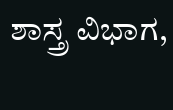ಶಾಸ್ತ್ರ ವಿಭಾಗ,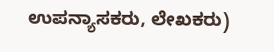ಉಪನ್ಯಾಸಕರು, ಲೇಖಕರು)